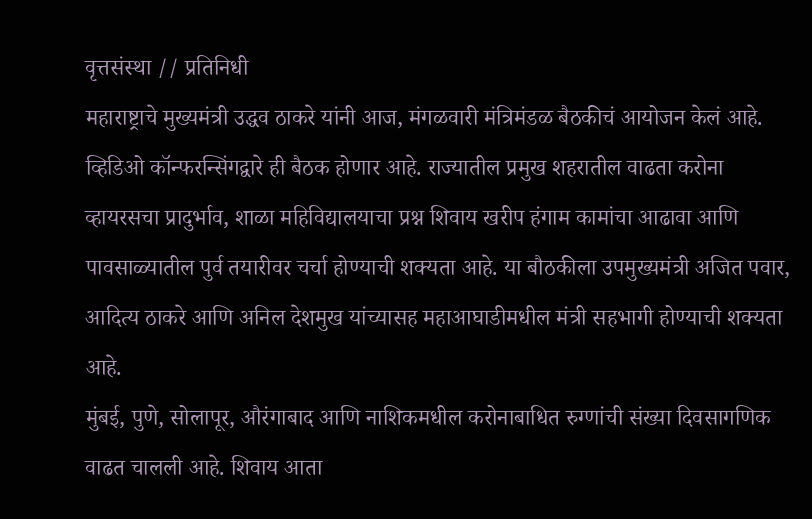वृत्तसंस्था // प्रतिनिधी
महाराष्ट्राचे मुख्यमंत्री उद्धव ठाकरे यांनी आज, मंगळवारी मंत्रिमंडळ बैठकीचं आयोजन केलं आहे. व्हिडिओ कॉन्फरन्सिंगद्वारे ही बैठक होणार आहे. राज्यातील प्रमुख शहरातील वाढता करोना व्हायरसचा प्रादुर्भाव, शाळा महिविद्यालयाचा प्रश्न शिवाय खरीप हंगाम कामांचा आढावा आणि पावसाळ्यातील पुर्व तयारीवर चर्चा होण्याची शक्यता आहे. या बौठकीला उपमुख्यमंत्री अजित पवार, आदित्य ठाकरे आणि अनिल देशमुख यांच्यासह महाआघाडीमधील मंत्री सहभागी होण्याची शक्यता आहे.
मुंबई, पुणे, सोलापूर, औरंगाबाद आणि नाशिकमधील करोनाबाधित रुग्णांची संख्या दिवसागणिक वाढत चालली आहे. शिवाय आता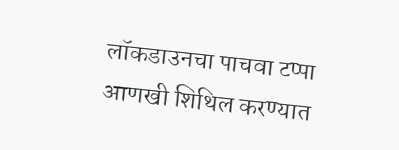लॉकडाउनचा पाचवा टप्पा आणखी शिथिल करण्यात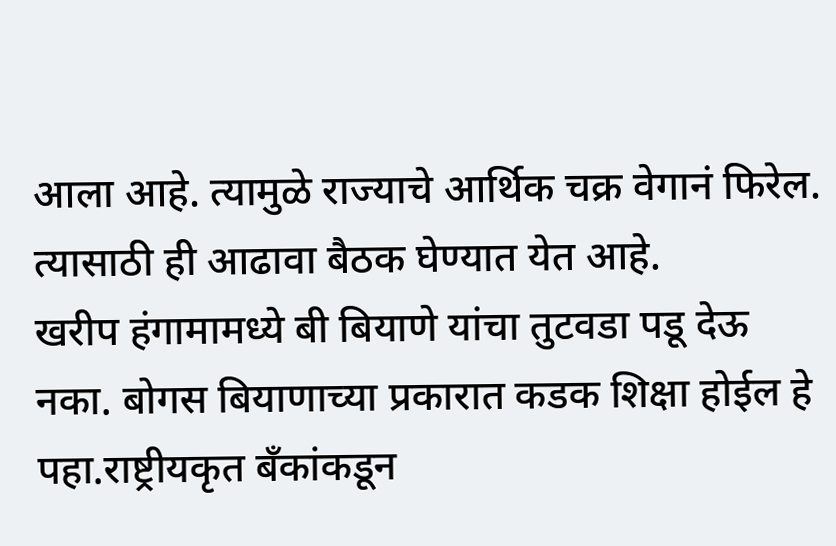आला आहे. त्यामुळे राज्याचे आर्थिक चक्र वेगानं फिरेल. त्यासाठी ही आढावा बैठक घेण्यात येत आहे.
खरीप हंगामामध्ये बी बियाणे यांचा तुटवडा पडू देऊ नका. बोगस बियाणाच्या प्रकारात कडक शिक्षा होईल हे पहा.राष्ट्रीयकृत बँकांकडून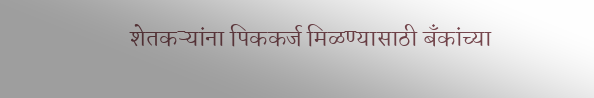शेतकऱ्यांना पिककर्ज मिळण्यासाठी बँकांच्या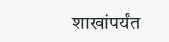शाखांपर्यंत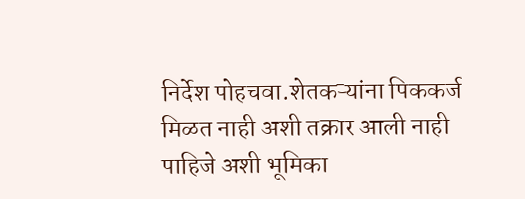निर्देश पोहचवा.शेतकऱ्यांना पिककर्ज मिळत नाही अशी तक्रार आली नाही पाहिजे अशी भूमिका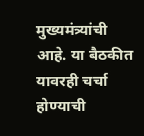मुख्यमंत्र्यांची आहे. या बैठकीत यावरही चर्चा होण्याची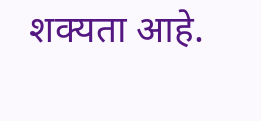शक्यता आहे.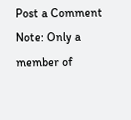Post a Comment
Note: Only a member of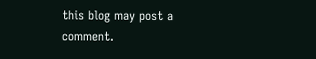this blog may post a comment.